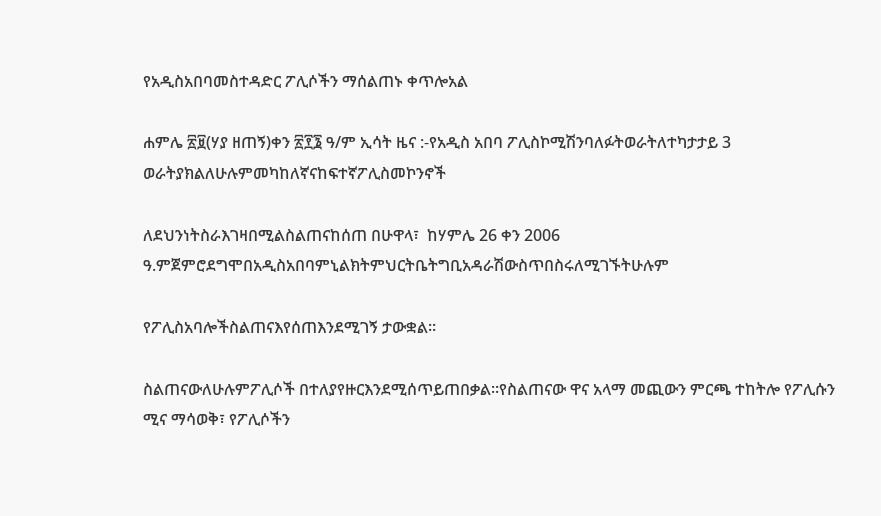የአዲስአበባመስተዳድር ፖሊሶችን ማሰልጠኑ ቀጥሎአል

ሐምሌ ፳፱(ሃያ ዘጠኝ)ቀን ፳፻፮ ዓ/ም ኢሳት ዜና :-የአዲስ አበባ ፖሊስኮሚሽንባለፉትወራትለተካታታይ 3 ወራትያክልለሁሉምመካከለኛናከፍተኛፖሊስመኮንኖች

ለደህንነትስራእገዛበሚልስልጠናከሰጠ በሁዋላ፣  ከሃምሌ 26 ቀን 2006 ዓ.ምጀምሮደግሞበአዲስአበባምኒልክትምህርትቤትግቢአዳራሽውስጥበስሩለሚገኙትሁሉም

የፖሊስአባሎችስልጠናእየሰጠእንደሚገኝ ታውቋል።

ስልጠናውለሁሉምፖሊሶች በተለያየዙርእንደሚሰጥይጠበቃል፡፡የስልጠናው ዋና አላማ መጪውን ምርጫ ተከትሎ የፖሊሱን ሚና ማሳወቅ፣ የፖሊሶችን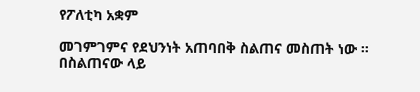የፖለቲካ አቋም

መገምገምና የደህንነት አጠባበቅ ስልጠና መስጠት ነው ። በስልጠናው ላይ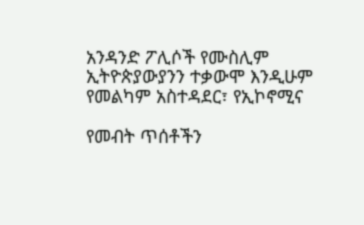አንዳንድ ፖሊሶች የሙስሊም ኢትዮጵያውያንን ተቃውሞ እንዲሁም የመልካም አስተዳደር፣ የኢኮኖሚና

የመብት ጥሰቶችን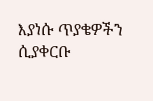እያነሱ ጥያቄዎችን ሲያቀርቡ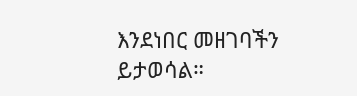እንደነበር መዘገባችን ይታወሳል።